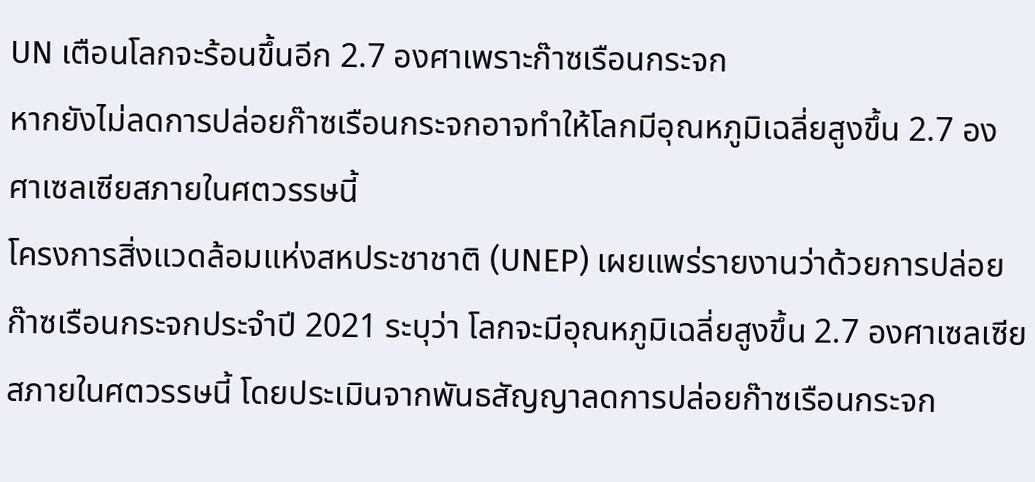UN เตือนโลกจะร้อนขึ้นอีก 2.7 องศาเพราะก๊าซเรือนกระจก
หากยังไม่ลดการปล่อยก๊าซเรือนกระจกอาจทำให้โลกมีอุณหภูมิเฉลี่ยสูงขึ้น 2.7 องศาเซลเซียสภายในศตวรรษนี้
โครงการสิ่งแวดล้อมแห่งสหประชาชาติ (UNEP) เผยแพร่รายงานว่าด้วยการปล่อยก๊าซเรือนกระจกประจำปี 2021 ระบุว่า โลกจะมีอุณหภูมิเฉลี่ยสูงขึ้น 2.7 องศาเซลเซียสภายในศตวรรษนี้ โดยประเมินจากพันธสัญญาลดการปล่อยก๊าซเรือนกระจก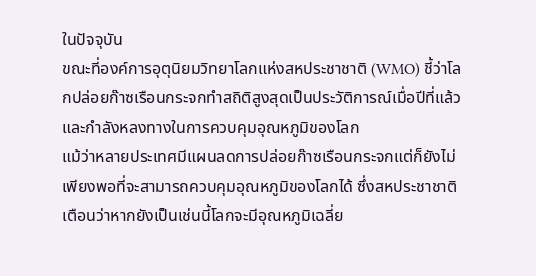ในปัจจุบัน
ขณะที่องค์การอุตุนิยมวิทยาโลกแห่งสหประชาชาติ (WMO) ชี้ว่าโลกปล่อยก๊าซเรือนกระจกทำสถิติสูงสุดเป็นประวัติการณ์เมื่อปีที่แล้ว และกำลังหลงทางในการควบคุมอุณหภูมิของโลก
แม้ว่าหลายประเทศมีแผนลดการปล่อยก๊าซเรือนกระจกแต่ก็ยังไม่เพียงพอที่จะสามารถควบคุมอุณหภูมิของโลกได้ ซึ่งสหประชาชาติเตือนว่าหากยังเป็นเช่นนี้โลกจะมีอุณหภูมิเฉลี่ย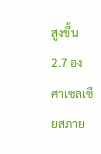สูงขึ้น 2.7 องศาเซลเซียสภาย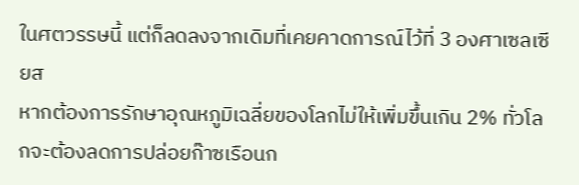ในศตวรรษนี้ แต่ก็ลดลงจากเดิมที่เคยคาดการณ์ไว้ที่ 3 องศาเซลเซียส
หากต้องการรักษาอุณหภูมิเฉลี่ยของโลกไม่ให้เพิ่มขึ้นเกิน 2% ทั่วโลกจะต้องลดการปล่อยก๊าซเรือนก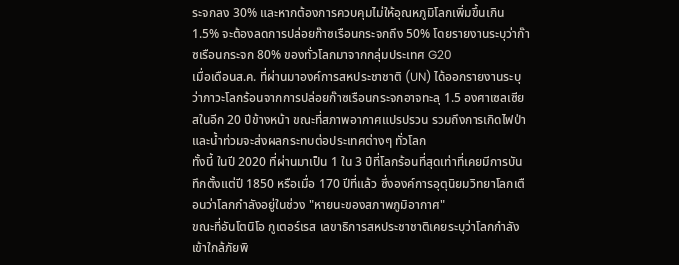ระจกลง 30% และหากต้องการควบคุมไม่ให้อุณหภูมิโลกเพิ่มขึ้นเกิน 1.5% จะต้องลดการปล่อยก๊าซเรือนกระจกถึง 50% โดยรายงานระบุว่าก๊าซเรือนกระจก 80% ของทั่วโลกมาจากกลุ่มประเทศ G20
เมื่อเดือนส.ค. ที่ผ่านมาองค์การสหประชาชาติ (UN) ได้ออกรายงานระบุว่าภาวะโลกร้อนจากการปล่อยก๊าซเรือนกระจกอาจทะลุ 1.5 องศาเซลเซียสในอีก 20 ปีข้างหน้า ขณะที่สภาพอากาศแปรปรวน รวมถึงการเกิดไฟป่า และน้ำท่วมจะส่งผลกระทบต่อประเทศต่างๆ ทั่วโลก
ทั้งนี้ ในปี 2020 ที่ผ่านมาเป็น 1 ใน 3 ปีที่โลกร้อนที่สุดเท่าที่เคยมีการบันทึกตั้งแต่ปี 1850 หรือเมื่อ 170 ปีที่แล้ว ซึ่งองค์การอุตุนิยมวิทยาโลกเตือนว่าโลกกำลังอยู่ในช่วง "หายนะของสภาพภูมิอากาศ"
ขณะที่อันโตนิโอ กูเตอร์เรส เลขาธิการสหประชาชาติเคยระบุว่าโลกกำลังเข้าใกล้ภัยพิ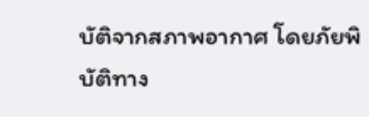บัติจากสภาพอากาศ โดยภัยพิบัติทาง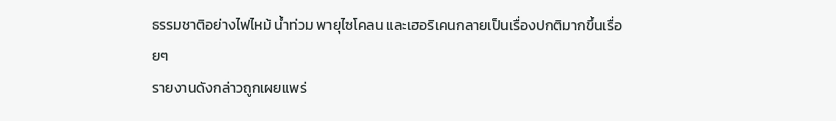ธรรมชาติอย่างไฟไหม้ น้ำท่วม พายุไซโคลน และเฮอริเคนกลายเป็นเรื่องปกติมากขึ้นเรื่อยๆ
รายงานดังกล่าวถูกเผยแพร่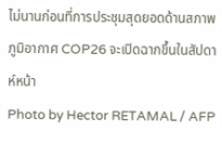ไม่นานก่อนที่การประชุมสุดยอดด้านสภาพภูมิอากาศ COP26 จะเปิดฉากขึ้นในสัปดาห์หน้า
Photo by Hector RETAMAL / AFP